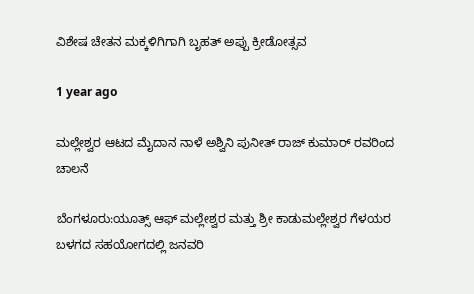ವಿಶೇಷ ಚೇತನ ಮಕ್ಕಳಿಗಿಗಾಗಿ ಬೃಹತ್ ಅಪ್ಪು ಕ್ರೀಡೋತ್ಸವ

1 year ago

ಮಲ್ಲೇಶ್ವರ ಆಟದ ಮೈದಾನ ನಾಳೆ ಅಶ್ವಿನಿ ಪುನೀತ್ ರಾಜ್ ಕುಮಾರ್ ರವರಿಂದ ಚಾಲನೆ

ಬೆಂಗಳೂರು:ಯೂತ್ಸ್ ಆಫ್ ಮಲ್ಲೇಶ್ವರ ಮತ್ತು ಶ್ರೀ ಕಾಡುಮಲ್ಲೇಶ್ವರ ಗೆಳಯರ ಬಳಗದ ಸಹಯೋಗದಲ್ಲಿ ಜನವರಿ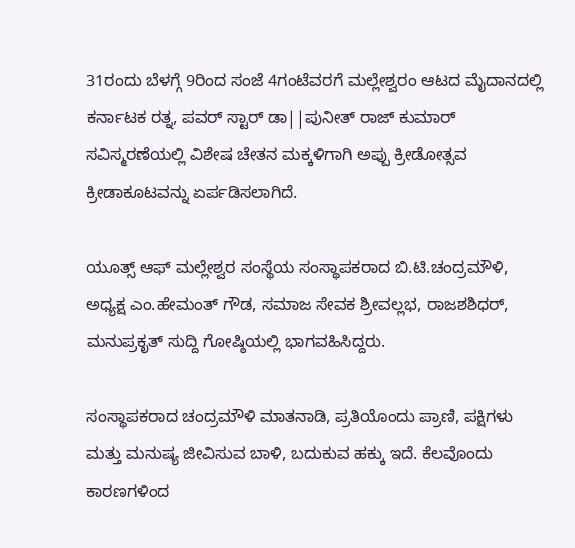31ರಂದು ಬೆಳಗ್ಗೆ 9ರಿಂದ ಸಂಜೆ 4ಗಂಟೆವರಗೆ ಮಲ್ಲೇಶ್ವರಂ ಆಟದ ಮೈದಾನದಲ್ಲಿ ಕರ್ನಾಟಕ ರತ್ನ, ಪವರ್ ಸ್ಟಾರ್ ಡಾ||ಪುನೀತ್ ರಾಜ್ ಕುಮಾರ್ ಸವಿಸ್ಮರಣೆಯಲ್ಲಿ ವಿಶೇಷ ಚೇತನ ಮಕ್ಕಳಿಗಾಗಿ ಅಪ್ಪು ಕ್ರೀಡೋತ್ಸವ ಕ್ರೀಡಾಕೂಟವನ್ನು ಏರ್ಪಡಿಸಲಾಗಿದೆ.

ಯೂತ್ಸ್ ಆಫ್ ಮಲ್ಲೇಶ್ವರ ಸಂಸ್ಥೆಯ ಸಂಸ್ಥಾಪಕರಾದ ಬಿ.ಟಿ.ಚಂದ್ರಮೌಳಿ, ಅಧ್ಯಕ್ಷ ಎಂ.ಹೇಮಂತ್ ಗೌಡ, ಸಮಾಜ ಸೇವಕ ಶ್ರೀವಲ್ಲಭ, ರಾಜಶಶಿಧರ್, ಮನುಪ್ರಕೃತ್ ಸುದ್ದಿ ಗೋಷ್ಠಿಯಲ್ಲಿ ಭಾಗವಹಿಸಿದ್ದರು.

ಸಂಸ್ಥಾಪಕರಾದ ಚಂದ್ರಮೌಳಿ ಮಾತನಾಡಿ, ಪ್ರತಿಯೊಂದು ಪ್ರಾಣಿ, ಪಕ್ಷಿಗಳು ಮತ್ತು ಮನುಷ್ಯ ಜೀವಿಸುವ ಬಾಳಿ, ಬದುಕುವ ಹಕ್ಕು ಇದೆ. ಕೆಲವೊಂದು ಕಾರಣಗಳಿಂದ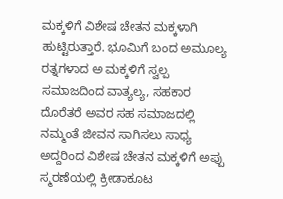ಮಕ್ಕಳಿಗೆ ವಿಶೇಷ ಚೇತನ ಮಕ್ಕಳಾಗಿ ಹುಟ್ಟಿರುತ್ತಾರೆ. ಭೂಮಿಗೆ ಬಂದ ಅಮೂಲ್ಯ ರತ್ನಗಳಾದ ಅ ಮಕ್ಕಳಿಗೆ ಸ್ವಲ್ಪ ಸಮಾಜದಿಂದ ವಾತ್ಯಲ್ಯ, ಸಹಕಾರ ದೊರೆತರೆ ಅವರ ಸಹ ಸಮಾಜದಲ್ಲಿ ನಮ್ಮಂತೆ ಜೀವನ ಸಾಗಿಸಲು ಸಾಧ್ಯ ಅದ್ದರಿಂದ ವಿಶೇಷ ಚೇತನ ಮಕ್ಕಳಿಗೆ ಅಪ್ಪು ಸ್ಮರಣೆಯಲ್ಲಿ ಕ್ರೀಡಾಕೂಟ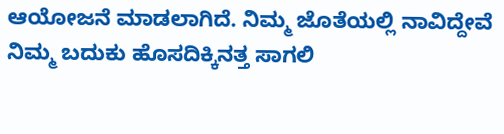ಆಯೋಜನೆ ಮಾಡಲಾಗಿದೆ. ನಿಮ್ಮ ಜೊತೆಯಲ್ಲಿ ನಾವಿದ್ದೇವೆ ನಿಮ್ಮ ಬದುಕು ಹೊಸದಿಕ್ಕಿನತ್ತ ಸಾಗಲಿ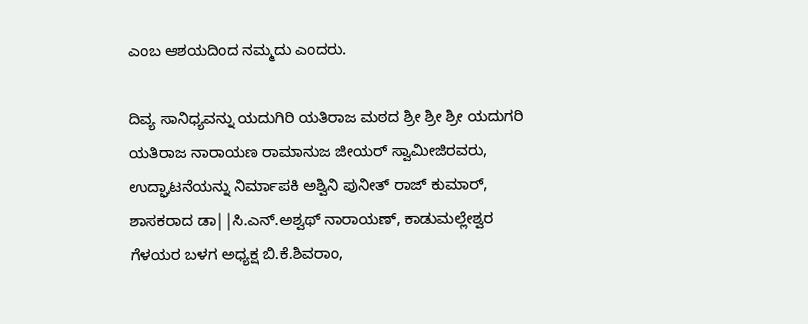ಎಂಬ ಆಶಯದಿಂದ ನಮ್ಮದು ಎಂದರು.

ದಿವ್ಯ ಸಾನಿಧ್ಯವನ್ನು ಯದುಗಿರಿ ಯತಿರಾಜ ಮಠದ ಶ್ರೀ ಶ್ರೀ ಶ್ರೀ ಯದುಗರಿ ಯತಿರಾಜ ನಾರಾಯಣ ರಾಮಾನುಜ ಜೀಯರ್ ಸ್ವಾಮೀಜಿರವರು, ಉದ್ಘಾಟನೆಯನ್ನು ನಿರ್ಮಾಪಕಿ ಅಶ್ವಿನಿ ಪುನೀತ್ ರಾಜ್ ಕುಮಾರ್, ಶಾಸಕರಾದ ಡಾ||ಸಿ.ಎನ್.ಅಶ್ವಥ್ ನಾರಾಯಣ್, ಕಾಡುಮಲ್ಲೇಶ್ವರ ಗೆಳಯರ ಬಳಗ ಅಧ್ಯಕ್ಷ ಬಿ.ಕೆ.ಶಿವರಾಂ,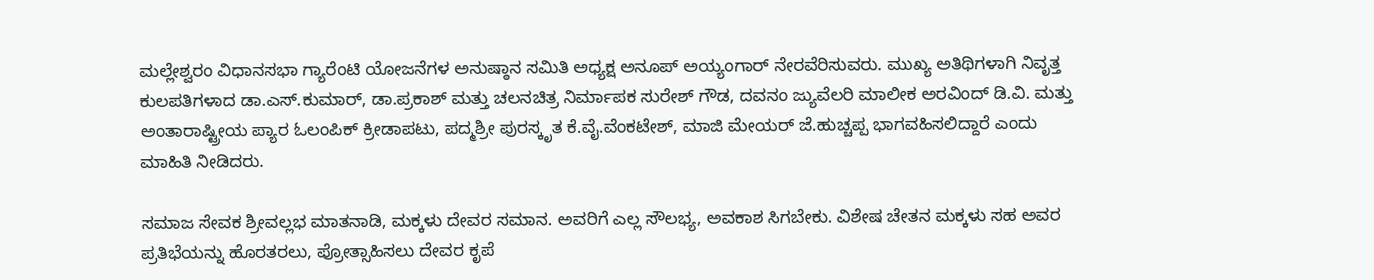ಮಲ್ಲೇಶ್ವರಂ ವಿಧಾನಸಭಾ ಗ್ಯಾರೆಂಟಿ ಯೋಜನೆಗಳ ಅನುಷ್ಠಾನ ಸಮಿತಿ ಅಧ್ಯಕ್ಷ ಅನೂಪ್ ಅಯ್ಯಂಗಾರ್ ನೇರವೆರಿಸುವರು. ಮುಖ್ಯ ಅತಿಥಿಗಳಾಗಿ ನಿವೃತ್ತ ಕುಲಪತಿಗಳಾದ ಡಾ.ಎಸ್.ಕುಮಾರ್, ಡಾ.ಪ್ರಕಾಶ್ ಮತ್ತು ಚಲನಚಿತ್ರ ನಿರ್ಮಾಪಕ ಸುರೇಶ್ ಗೌಡ, ದವನಂ ಜ್ಯುವೆಲರಿ ಮಾಲೀಕ ಅರವಿಂದ್ ಡಿ.ವಿ. ಮತ್ತು ಅಂತಾರಾಷ್ಟ್ರೀಯ ಪ್ಯಾರ ಓಲಂಪಿಕ್ ಕ್ರೀಡಾಪಟು, ಪದ್ಮಶ್ರೀ ಪುರಸ್ಕೃತ ಕೆ.ವೈ.ವೆಂಕಟೇಶ್, ಮಾಜಿ ಮೇಯರ್ ಜೆ.ಹುಚ್ಚಪ್ಪ ಭಾಗವಹಿಸಲಿದ್ದಾರೆ ಎಂದು ಮಾಹಿತಿ ನೀಡಿದರು.

ಸಮಾಜ ಸೇವಕ ಶ್ರೀವಲ್ಲಭ ಮಾತನಾಡಿ, ಮಕ್ಕಳು ದೇವರ ಸಮಾನ. ಅವರಿಗೆ ಎಲ್ಲ ಸೌಲಭ್ಯ, ಅವಕಾಶ ಸಿಗಬೇಕು. ವಿಶೇಷ ಚೇತನ ಮಕ್ಕಳು ಸಹ ಅವರ ಪ್ರತಿಭೆಯನ್ನು ಹೊರತರಲು, ಪ್ರೋತ್ಸಾಹಿಸಲು ದೇವರ ಕೃಪೆ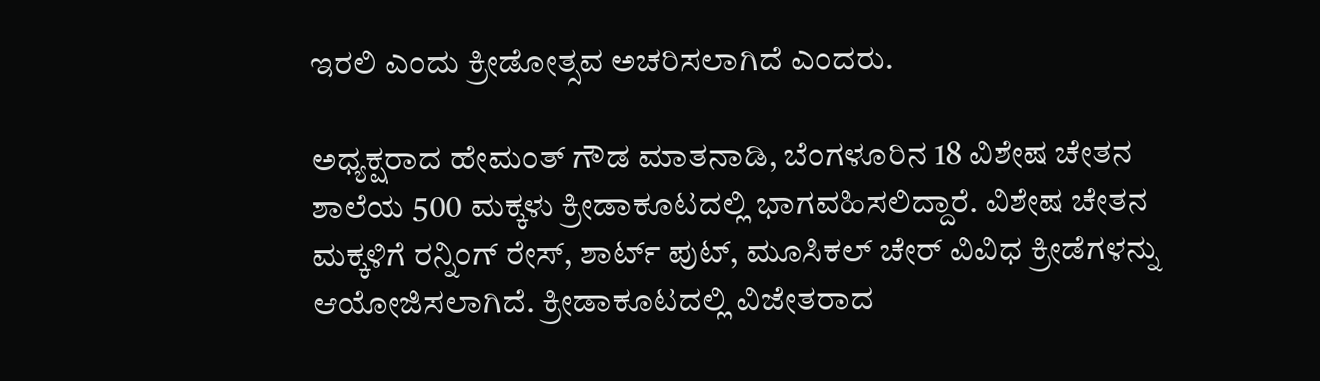ಇರಲಿ ಎಂದು ಕ್ರೀಡೋತ್ಸವ ಅಚರಿಸಲಾಗಿದೆ ಎಂದರು.

ಅಧ್ಯಕ್ಷರಾದ ಹೇಮಂತ್ ಗೌಡ ಮಾತನಾಡಿ, ಬೆಂಗಳೂರಿನ 18 ವಿಶೇಷ ಚೇತನ ಶಾಲೆಯ 500 ಮಕ್ಕಳು ಕ್ರೀಡಾಕೂಟದಲ್ಲಿ ಭಾಗವಹಿಸಲಿದ್ದಾರೆ. ವಿಶೇಷ ಚೇತನ ಮಕ್ಕಳಿಗೆ ರನ್ನಿಂಗ್ ರೇಸ್, ಶಾರ್ಟ್ ಪುಟ್, ಮೂಸಿಕಲ್ ಚೇರ್ ವಿವಿಧ ಕ್ರೀಡೆಗಳನ್ನು ಆಯೋಜಿಸಲಾಗಿದೆ. ಕ್ರೀಡಾಕೂಟದಲ್ಲಿ ವಿಜೇತರಾದ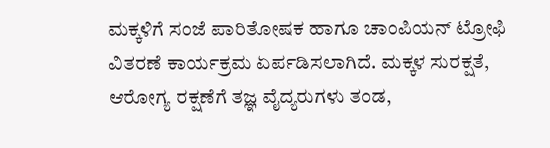ಮಕ್ಕಳಿಗೆ ಸಂಜೆ ಪಾರಿತೋಷಕ ಹಾಗೂ ಚಾಂಪಿಯನ್ ಟ್ರೋಫಿ ವಿತರಣೆ ಕಾರ್ಯಕ್ರಮ ಏರ್ಪಡಿಸಲಾಗಿದೆ. ಮಕ್ಕಳ ಸುರಕ್ಷತೆ, ಆರೋಗ್ಯ ರಕ್ಷಣೆಗೆ ತಜ್ಞ ವೈದ್ಯರುಗಳು ತಂಡ,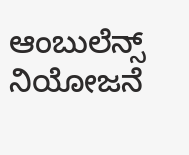ಆಂಬುಲೆನ್ಸ್ ನಿಯೋಜನೆ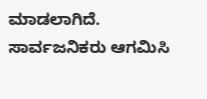ಮಾಡಲಾಗಿದೆ. ಸಾರ್ವಜನಿಕರು ಆಗಮಿಸಿ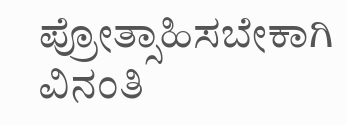ಪ್ರೋತ್ಸಾಹಿಸಬೇಕಾಗಿ ವಿನಂತಿ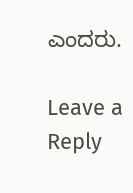ಎಂದರು.

Leave a Reply